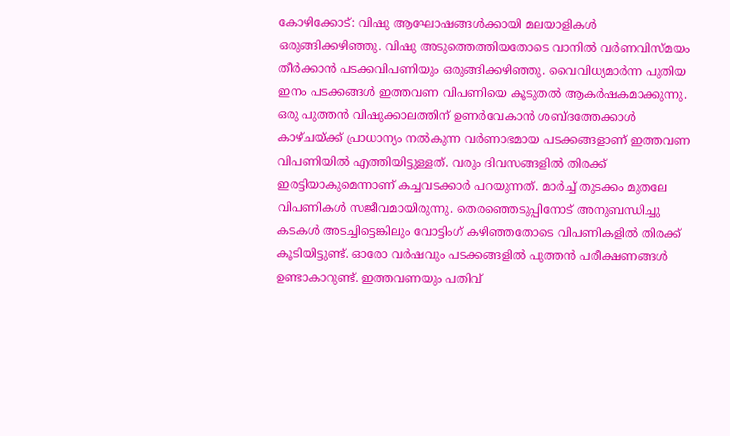കോഴിക്കോട്: വിഷു ആഘോഷങ്ങൾക്കായി മലയാളികൾ ഒരുങ്ങിക്കഴിഞ്ഞു. വിഷു അടുത്തെത്തിയതോടെ വാനിൽ വർണവിസ്മയം തീർക്കാൻ പടക്കവിപണിയും ഒരുങ്ങിക്കഴിഞ്ഞു. വൈവിധ്യമാർന്ന പുതിയ ഇനം പടക്കങ്ങൾ ഇത്തവണ വിപണിയെ കൂടുതൽ ആകർഷകമാക്കുന്നു.
ഒരു പുത്തൻ വിഷുക്കാലത്തിന് ഉണർവേകാൻ ശബ്ദത്തേക്കാൾ കാഴ്ചയ്ക്ക് പ്രാധാന്യം നൽകുന്ന വർണാഭമായ പടക്കങ്ങളാണ് ഇത്തവണ വിപണിയിൽ എത്തിയിട്ടുള്ളത്. വരും ദിവസങ്ങളിൽ തിരക്ക് ഇരട്ടിയാകുമെന്നാണ് കച്ചവടക്കാർ പറയുന്നത്. മാർച്ച് തുടക്കം മുതലേ വിപണികൾ സജീവമായിരുന്നു. തെരഞ്ഞെടുപ്പിനോട് അനുബന്ധിച്ചു കടകൾ അടച്ചിട്ടെങ്കിലും വോട്ടിംഗ് കഴിഞ്ഞതോടെ വിപണികളിൽ തിരക്ക് കൂടിയിട്ടുണ്ട്. ഓരോ വർഷവും പടക്കങ്ങളിൽ പുത്തൻ പരീക്ഷണങ്ങൾ ഉണ്ടാകാറുണ്ട്. ഇത്തവണയും പതിവ്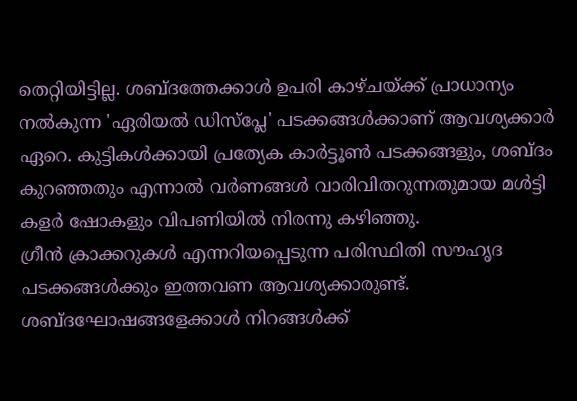തെറ്റിയിട്ടില്ല. ശബ്ദത്തേക്കാൾ ഉപരി കാഴ്ചയ്ക്ക് പ്രാധാന്യം നൽകുന്ന 'ഏരിയൽ ഡിസ്പ്ലേ' പടക്കങ്ങൾക്കാണ് ആവശ്യക്കാർ ഏറെ. കുട്ടികൾക്കായി പ്രത്യേക കാർട്ടൂൺ പടക്കങ്ങളും, ശബ്ദം കുറഞ്ഞതും എന്നാൽ വർണങ്ങൾ വാരിവിതറുന്നതുമായ മൾട്ടി കളർ ഷോകളും വിപണിയിൽ നിരന്നു കഴിഞ്ഞു.
ഗ്രീൻ ക്രാക്കറുകൾ എന്നറിയപ്പെടുന്ന പരിസ്ഥിതി സൗഹൃദ പടക്കങ്ങൾക്കും ഇത്തവണ ആവശ്യക്കാരുണ്ട്. ശബ്ദഘോഷങ്ങളേക്കാൾ നിറങ്ങൾക്ക്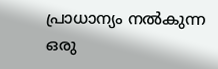പ്രാധാന്യം നൽകുന്ന ഒരു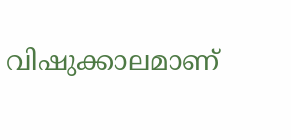വിഷുക്കാലമാണ്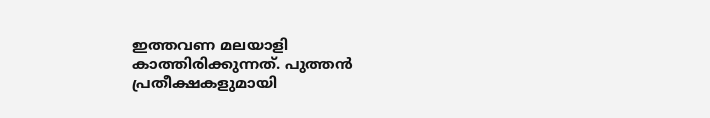ഇത്തവണ മലയാളി കാത്തിരിക്കുന്നത്. പുത്തൻ പ്രതീക്ഷകളുമായി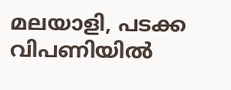മലയാളി, പടക്ക വിപണിയിൽ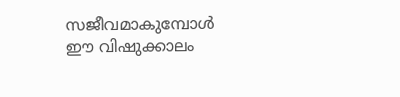സജീവമാകുമ്പോൾ ഈ വിഷുക്കാലം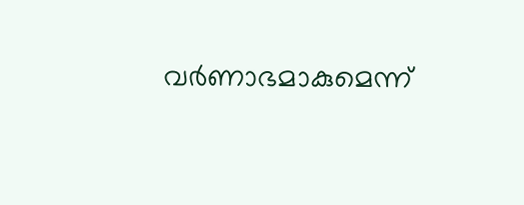വർണാഭമാകുമെന്ന്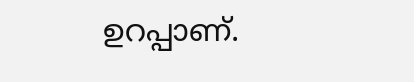ഉറപ്പാണ്.